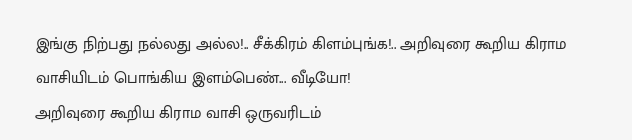இங்கு நிற்பது நல்லது அல்ல!.. சீக்கிரம் கிளம்புங்க!.. அறிவுரை கூறிய கிராம வாசியிடம் பொங்கிய இளம்பெண்... வீடியோ!
அறிவுரை கூறிய கிராம வாசி ஒருவரிடம்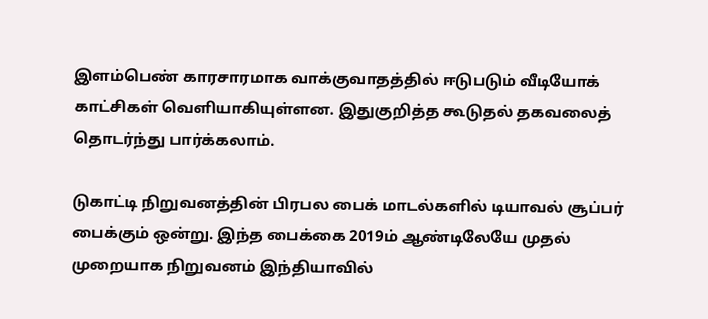இளம்பெண் காரசாரமாக வாக்குவாதத்தில் ஈடுபடும் வீடியோக் காட்சிகள் வெளியாகியுள்ளன. இதுகுறித்த கூடுதல் தகவலைத் தொடர்ந்து பார்க்கலாம்.

டுகாட்டி நிறுவனத்தின் பிரபல பைக் மாடல்களில் டியாவல் சூப்பர் பைக்கும் ஒன்று. இந்த பைக்கை 2019ம் ஆண்டிலேயே முதல் முறையாக நிறுவனம் இந்தியாவில்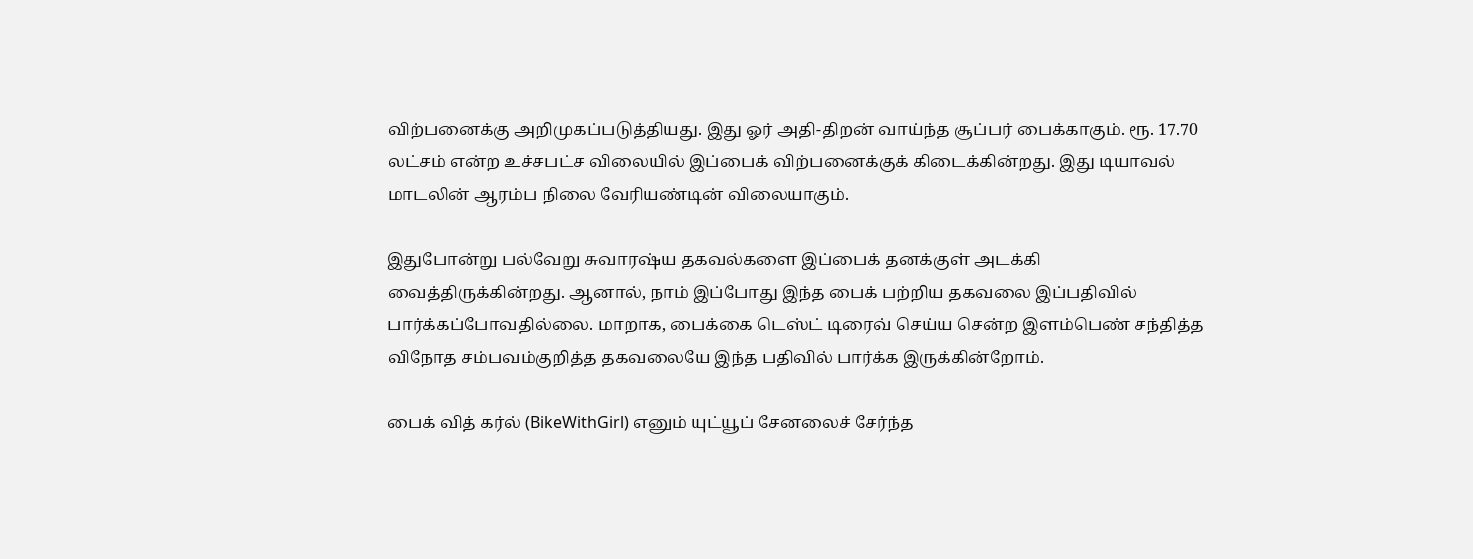விற்பனைக்கு அறிமுகப்படுத்தியது. இது ஓர் அதி-திறன் வாய்ந்த சூப்பர் பைக்காகும். ரூ. 17.70 லட்சம் என்ற உச்சபட்ச விலையில் இப்பைக் விற்பனைக்குக் கிடைக்கின்றது. இது டியாவல் மாடலின் ஆரம்ப நிலை வேரியண்டின் விலையாகும்.

இதுபோன்று பல்வேறு சுவாரஷ்ய தகவல்களை இப்பைக் தனக்குள் அடக்கி வைத்திருக்கின்றது. ஆனால், நாம் இப்போது இந்த பைக் பற்றிய தகவலை இப்பதிவில் பார்க்கப்போவதில்லை. மாறாக, பைக்கை டெஸ்ட் டிரைவ் செய்ய சென்ற இளம்பெண் சந்தித்த விநோத சம்பவம்குறித்த தகவலையே இந்த பதிவில் பார்க்க இருக்கின்றோம்.

பைக் வித் கர்ல் (BikeWithGirl) எனும் யுட்யூப் சேனலைச் சேர்ந்த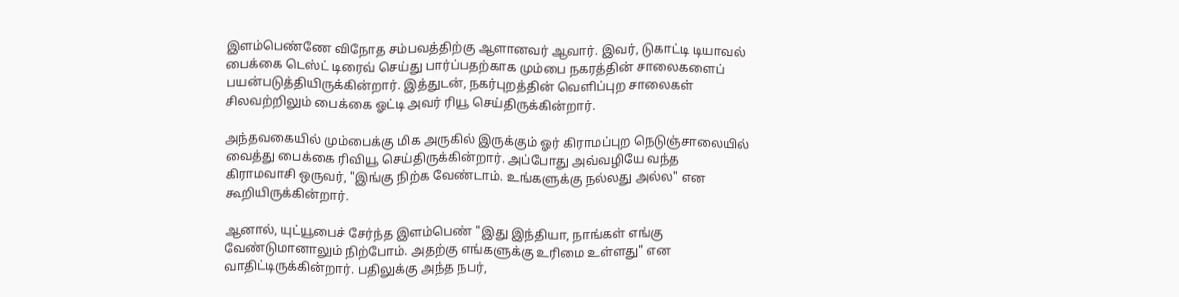இளம்பெண்ணே விநோத சம்பவத்திற்கு ஆளானவர் ஆவார். இவர், டுகாட்டி டியாவல் பைக்கை டெஸ்ட் டிரைவ் செய்து பார்ப்பதற்காக மும்பை நகரத்தின் சாலைகளைப் பயன்படுத்தியிருக்கின்றார். இத்துடன், நகர்புறத்தின் வெளிப்புற சாலைகள் சிலவற்றிலும் பைக்கை ஓட்டி அவர் ரியூ செய்திருக்கின்றார்.

அந்தவகையில் மும்பைக்கு மிக அருகில் இருக்கும் ஓர் கிராமப்புற நெடுஞ்சாலையில் வைத்து பைக்கை ரிவியூ செய்திருக்கின்றார். அப்போது அவ்வழியே வந்த கிராமவாசி ஒருவர், "இங்கு நிற்க வேண்டாம். உங்களுக்கு நல்லது அல்ல" என கூறியிருக்கின்றார்.

ஆனால், யுட்யூபைச் சேர்ந்த இளம்பெண் "இது இந்தியா, நாங்கள் எங்கு வேண்டுமானாலும் நிற்போம். அதற்கு எங்களுக்கு உரிமை உள்ளது" என வாதிட்டிருக்கின்றார். பதிலுக்கு அந்த நபர்,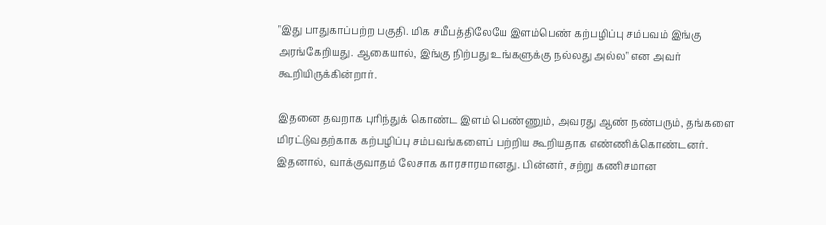"இது பாதுகாப்பற்ற பகுதி. மிக சமீபத்திலேயே இளம்பெண் கற்பழிப்பு சம்பவம் இங்கு அரங்கேறியது. ஆகையால், இங்கு நிற்பது உங்களுக்கு நல்லது அல்ல" என அவர் கூறியிருக்கின்றார்.

இதனை தவறாக புரிந்துக் கொண்ட இளம் பெண்ணும், அவரது ஆண் நண்பரும், தங்களை மிரட்டுவதற்காக கற்பழிப்பு சம்பவங்களைப் பற்றிய கூறியதாக எண்ணிக்கொண்டனர். இதனால், வாக்குவாதம் லேசாக காரசாரமானது. பின்னர், சற்று கணிசமான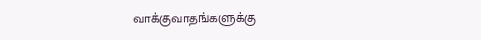வாக்குவாதங்களுக்கு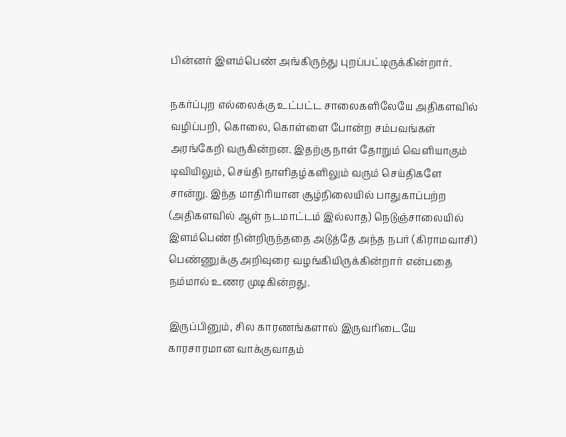பின்னர் இளம்பெண் அங்கிருந்து புறப்பட்டிருக்கின்றார்.

நகர்ப்புற எல்லைக்கு உட்பட்ட சாலைகளிலேயே அதிகளவில் வழிப்பறி, கொலை, கொள்ளை போன்ற சம்பவங்கள் அரங்கேறி வருகின்றன. இதற்கு நாள் தோறும் வெளியாகும் டிவியிலும், செய்தி நாளிதழ்களிலும் வரும் செய்திகளே சான்று. இந்த மாதிரியான சூழ்நிலையில் பாதுகாப்பற்ற (அதிகளவில் ஆள் நடமாட்டம் இல்லாத) நெடுஞ்சாலையில் இளம்பெண் நின்றிருந்ததை அடுத்தே அந்த நபர் (கிராமவாசி) பெண்ணுக்கு அறிவுரை வழங்கியிருக்கின்றார் என்பதை நம்மால் உணர முடிகின்றது.

இருப்பினும், சில காரணங்களால் இருவரிடையே காரசாரமான வாக்குவாதம்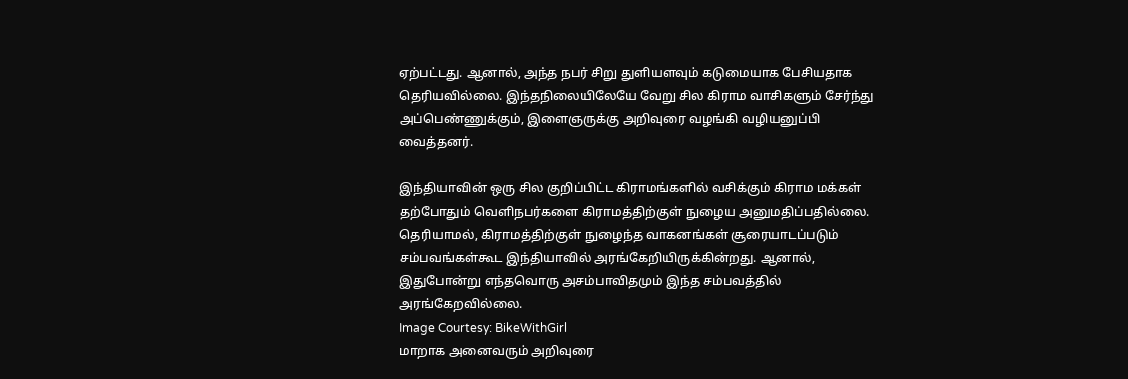ஏற்பட்டது. ஆனால், அந்த நபர் சிறு துளியளவும் கடுமையாக பேசியதாக தெரியவில்லை. இந்தநிலையிலேயே வேறு சில கிராம வாசிகளும் சேர்ந்து அப்பெண்ணுக்கும், இளைஞருக்கு அறிவுரை வழங்கி வழியனுப்பி வைத்தனர்.

இந்தியாவின் ஒரு சில குறிப்பிட்ட கிராமங்களில் வசிக்கும் கிராம மக்கள் தற்போதும் வெளிநபர்களை கிராமத்திற்குள் நுழைய அனுமதிப்பதில்லை. தெரியாமல், கிராமத்திற்குள் நுழைந்த வாகனங்கள் சூரையாடப்படும் சம்பவங்கள்கூட இந்தியாவில் அரங்கேறியிருக்கின்றது. ஆனால், இதுபோன்று எந்தவொரு அசம்பாவிதமும் இந்த சம்பவத்தில் அரங்கேறவில்லை.
Image Courtesy: BikeWithGirl
மாறாக அனைவரும் அறிவுரை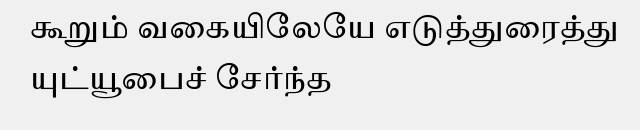கூறும் வகையிலேயே எடுத்துரைத்து யுட்யூபைச் சேர்ந்த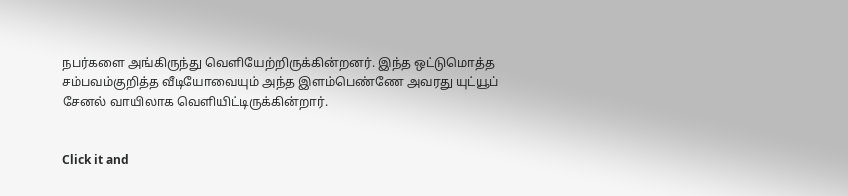நபர்களை அங்கிருந்து வெளியேற்றிருக்கின்றனர். இந்த ஒட்டுமொத்த சம்பவம்குறித்த வீடியோவையும் அந்த இளம்பெண்ணே அவரது யுட்யூப் சேனல் வாயிலாக வெளியிட்டிருக்கின்றார்.


Click it and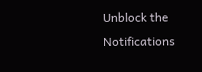Unblock the Notifications